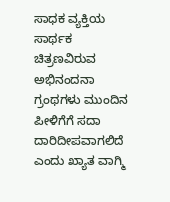ಸಾಧಕ ವ್ಯಕ್ತಿಯ ಸಾರ್ಥಕ ಚಿತ್ರಣವಿರುವ ಅಭಿನಂದನಾ ಗ್ರಂಥಗಳು ಮುಂದಿನ ಪೀಳಿಗೆಗೆ ಸದಾ ದಾರಿದೀಪವಾಗಲಿದೆ ಎಂದು ಖ್ಯಾತ ವಾಗ್ಮಿ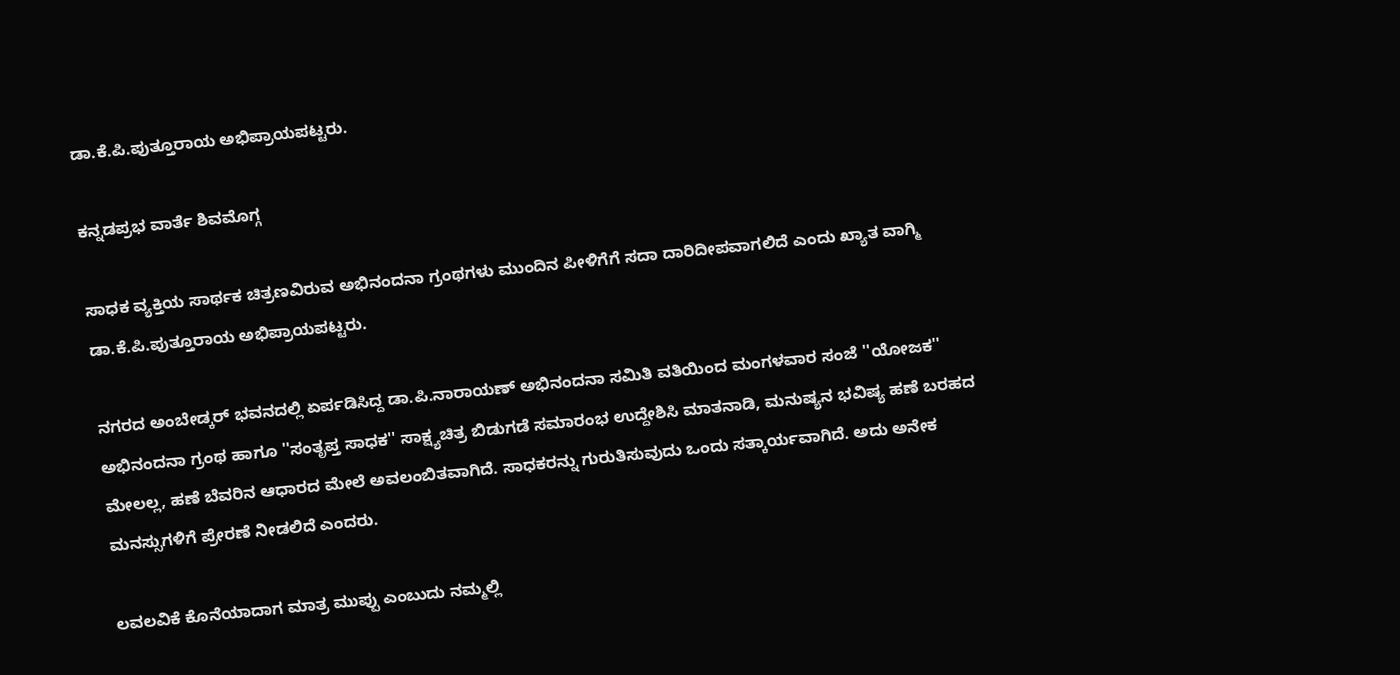ಡಾ.ಕೆ.ಪಿ.ಪುತ್ತೂರಾಯ ಅಭಿಪ್ರಾಯಪಟ್ಟರು.

ಕನ್ನಡಪ್ರಭ ವಾರ್ತೆ ಶಿವಮೊಗ್ಗ

ಸಾಧಕ ವ್ಯಕ್ತಿಯ ಸಾರ್ಥಕ ಚಿತ್ರಣವಿರುವ ಅಭಿನಂದನಾ ಗ್ರಂಥಗಳು ಮುಂದಿನ ಪೀಳಿಗೆಗೆ ಸದಾ ದಾರಿದೀಪವಾಗಲಿದೆ ಎಂದು ಖ್ಯಾತ ವಾಗ್ಮಿ ಡಾ.ಕೆ.ಪಿ.ಪುತ್ತೂರಾಯ ಅಭಿಪ್ರಾಯಪಟ್ಟರು.

ನಗರದ ಅಂಬೇಡ್ಕರ್ ಭವನದಲ್ಲಿ ಏರ್ಪಡಿಸಿದ್ದ ಡಾ.ಪಿ.ನಾರಾಯಣ್ ಅಭಿನಂದನಾ ಸಮಿತಿ ವತಿಯಿಂದ ಮಂಗಳವಾರ ಸಂಜೆ ''ಯೋಜಕ'' ಅಭಿನಂದನಾ ಗ್ರಂಥ ಹಾಗೂ ''ಸಂತೃಪ್ತ ಸಾಧಕ'' ಸಾಕ್ಷ್ಯಚಿತ್ರ ಬಿಡುಗಡೆ ಸಮಾರಂಭ ಉದ್ದೇಶಿಸಿ ಮಾತನಾಡಿ, ಮನುಷ್ಯನ ಭವಿಷ್ಯ ಹಣೆ ಬರಹದ ಮೇಲಲ್ಲ, ಹಣೆ ಬೆವರಿನ ಆಧಾರದ ಮೇಲೆ‌ ಅವಲಂಬಿತವಾಗಿದೆ. ಸಾಧಕರನ್ನು ಗುರುತಿಸುವುದು ಒಂದು ಸತ್ಕಾರ್ಯವಾಗಿದೆ. ಅದು ಅನೇಕ‌ ಮನಸ್ಸುಗಳಿಗೆ ಪ್ರೇರಣೆ ನೀಡಲಿದೆ ಎಂದರು.

ಲವಲವಿಕೆ ಕೊನೆಯಾದಾಗ ಮಾತ್ರ ಮುಪ್ಪು ಎಂಬುದು ನಮ್ಮಲ್ಲಿ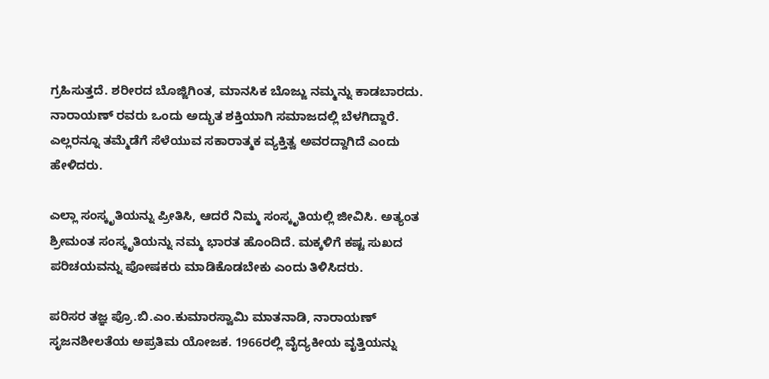ಗ್ರಹಿಸುತ್ತದೆ. ಶರೀರದ ಬೊಜ್ಜಿಗಿಂತ, ಮಾನಸಿಕ ಬೊಜ್ಜು ನಮ್ಮನ್ನು ಕಾಡಬಾರದು. ನಾರಾಯಣ್ ರವರು ಒಂದು ಅದ್ಭುತ ಶಕ್ತಿಯಾಗಿ ಸಮಾಜದಲ್ಲಿ ಬೆಳಗಿದ್ದಾರೆ. ಎಲ್ಲರನ್ನೂ ತಮ್ಮೆಡೆಗೆ ಸೆಳೆಯುವ ಸಕಾರಾತ್ಮಕ ವ್ಯಕ್ತಿತ್ವ ಅವರದ್ದಾಗಿದೆ ಎಂದು ಹೇಳಿದರು.

ಎಲ್ಲಾ ಸಂಸ್ಕೃತಿಯನ್ನು ಪ್ರೀತಿಸಿ, ಆದರೆ ನಿಮ್ಮ ಸಂಸ್ಕೃತಿಯಲ್ಲಿ ಜೀವಿಸಿ. ಅತ್ಯಂತ ಶ್ರೀಮಂತ ಸಂಸ್ಕೃತಿಯನ್ನು ನಮ್ಮ ಭಾರತ ಹೊಂದಿದೆ. ಮಕ್ಕಳಿಗೆ ಕಷ್ಟ ಸುಖದ ಪರಿಚಯ‌ವನ್ನು ಪೋಷಕರು ಮಾಡಿಕೊಡಬೇಕು ಎಂದು ತಿಳಿಸಿದರು.

ಪರಿಸರ ತಜ್ಞ ಪ್ರೊ.ಬಿ.ಎಂ.ಕುಮಾರಸ್ವಾಮಿ ಮಾತನಾಡಿ, ನಾರಾಯಣ್ ಸೃಜನಶೀಲತೆಯ ಅಪ್ರತಿಮ‌ ಯೋಜಕ. 1966ರಲ್ಲಿ ವೈದ್ಯಕೀಯ ವೃತ್ತಿಯನ್ನು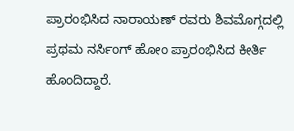ಪ್ರಾರಂಭಿಸಿದ ನಾರಾಯಣ್ ರವರು ಶಿವಮೊಗ್ಗದಲ್ಲಿ ಪ್ರಥಮ ನರ್ಸಿಂಗ್ ಹೋಂ ಪ್ರಾರಂಭಿಸಿದ ಕೀರ್ತಿ ಹೊಂದಿದ್ದಾರೆ.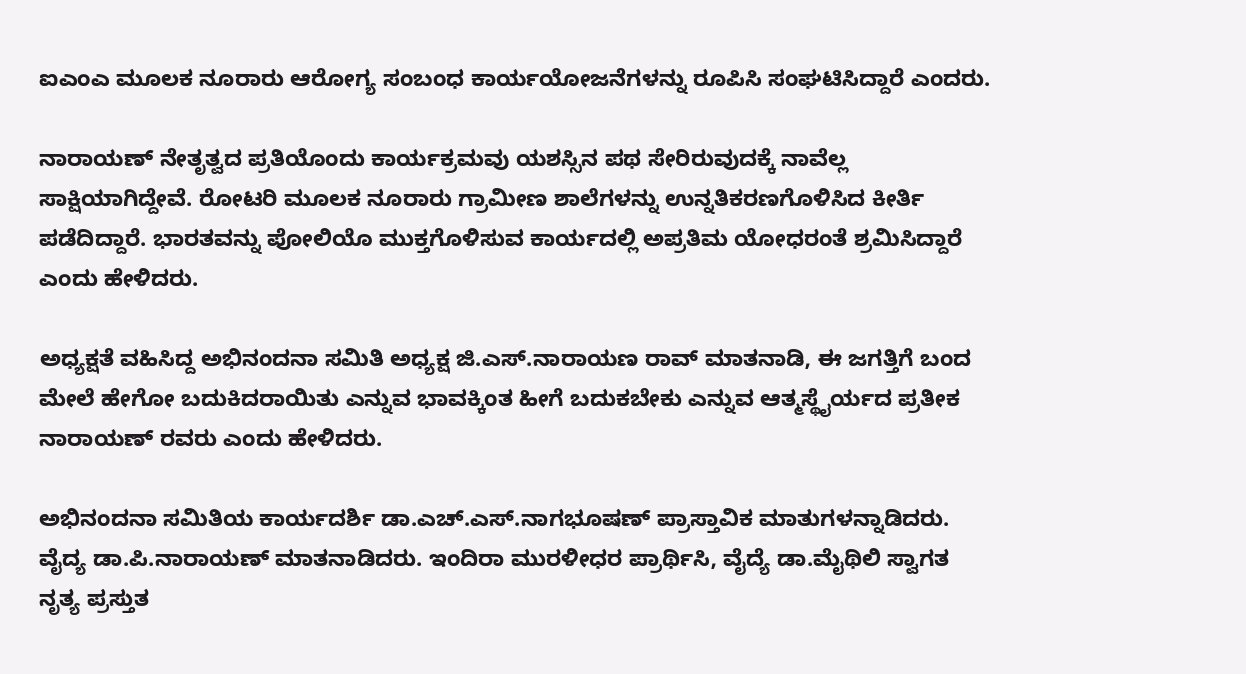ಐಎಂಎ ಮೂಲಕ ನೂರಾರು ಆರೋಗ್ಯ ಸಂಬಂಧ ಕಾರ್ಯಯೋಜನೆಗಳನ್ನು ರೂಪಿಸಿ ಸಂಘಟಿಸಿದ್ದಾರೆ ಎಂದರು.

ನಾರಾಯಣ್ ನೇತೃತ್ವದ ಪ್ರತಿಯೊಂದು ಕಾರ್ಯಕ್ರಮವು ಯಶಸ್ಸಿನ ಪಥ ಸೇರಿರುವುದಕ್ಕೆ ನಾವೆಲ್ಲ ಸಾಕ್ಷಿಯಾಗಿದ್ದೇವೆ. ರೋಟರಿ ಮೂಲಕ ನೂರಾರು ಗ್ರಾಮೀಣ ಶಾಲೆಗಳನ್ನು ಉನ್ನತಿಕರಣಗೊಳಿಸಿದ ಕೀರ್ತಿ ಪಡೆದಿದ್ದಾರೆ. ಭಾರತವನ್ನು ಪೋಲಿಯೊ ಮುಕ್ತಗೊಳಿಸುವ ಕಾರ್ಯದಲ್ಲಿ ಅಪ್ರತಿಮ ಯೋಧರಂತೆ ಶ್ರಮಿಸಿದ್ದಾರೆ ಎಂದು ಹೇಳಿದರು.

ಅಧ್ಯಕ್ಷತೆ ವಹಿಸಿದ್ದ ಅಭಿನಂದನಾ ಸಮಿತಿ ಅಧ್ಯಕ್ಷ ಜಿ.ಎಸ್.ನಾರಾಯಣ ರಾವ್ ಮಾತನಾಡಿ, ಈ ಜಗತ್ತಿಗೆ ಬಂದ ಮೇಲೆ ಹೇಗೋ ಬದುಕಿದರಾಯಿತು ಎನ್ನುವ ಭಾವಕ್ಕಿಂತ ಹೀಗೆ ಬದುಕಬೇಕು ಎನ್ನುವ ಆತ್ಮಸ್ಥೈರ್ಯದ ಪ್ರತೀಕ ನಾರಾಯಣ್ ರವರು‌‌ ಎಂದು ಹೇಳಿದರು.

ಅಭಿನಂದನಾ ಸಮಿತಿಯ ಕಾರ್ಯದರ್ಶಿ ಡಾ.ಎಚ್.ಎಸ್.ನಾಗಭೂಷಣ್ ಪ್ರಾಸ್ತಾವಿಕ ಮಾತುಗಳನ್ನಾಡಿದರು. ವೈದ್ಯ ಡಾ.ಪಿ.ನಾರಾಯಣ್ ಮಾತನಾಡಿದರು. ಇಂದಿರಾ ಮುರಳೀಧರ‌ ಪ್ರಾರ್ಥಿಸಿ, ವೈದ್ಯೆ ಡಾ.ಮೈಥಿಲಿ ಸ್ವಾಗತ ನೃತ್ಯ ಪ್ರಸ್ತುತ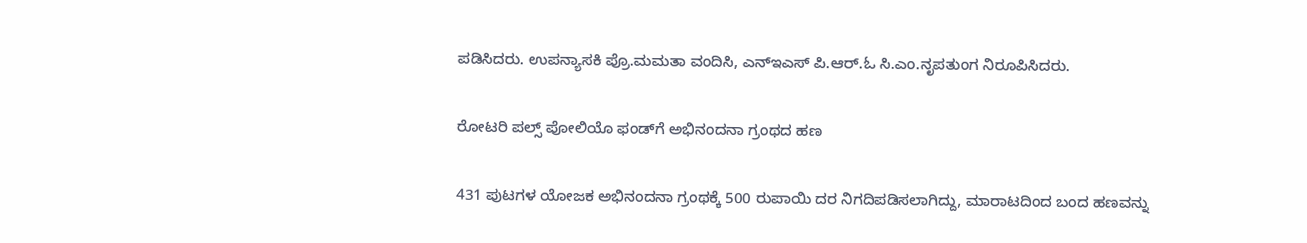ಪಡಿಸಿದರು. ಉಪನ್ಯಾಸಕಿ ಪ್ರೊ.ಮಮತಾ ವಂದಿಸಿ, ಎನ್ಇಎಸ್ ಪಿ.ಆರ್.ಓ ಸಿ.ಎಂ.ನೃಪತುಂಗ ನಿರೂಪಿಸಿದರು.

ರೋಟರಿ ಪಲ್ಸ್ ಪೋಲಿಯೊ ಫಂಡ್‌ಗೆ ಅಭಿನಂದನಾ ಗ್ರಂಥದ ಹಣ

431 ಪುಟಗಳ ಯೋಜಕ‌ ಅಭಿನಂದನಾ ಗ್ರಂಥಕ್ಕೆ 500 ರುಪಾಯಿ ದರ ನಿಗದಿಪಡಿಸಲಾಗಿದ್ದು, ಮಾರಾಟದಿಂದ ಬಂದ ಹಣವನ್ನು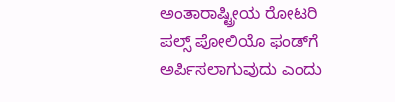ಅಂತಾರಾಷ್ಟ್ರೀಯ ರೋಟರಿ ಪಲ್ಸ್ ಪೋಲಿಯೊ ಫಂಡ್‌ಗೆ ಅರ್ಪಿಸಲಾಗುವುದು ಎಂದು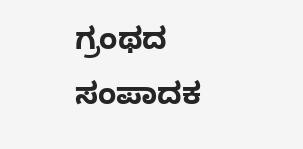ಗ್ರಂಥದ ಸಂಪಾದಕ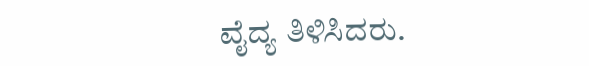ವೈದ್ಯ ತಿಳಿಸಿದರು.